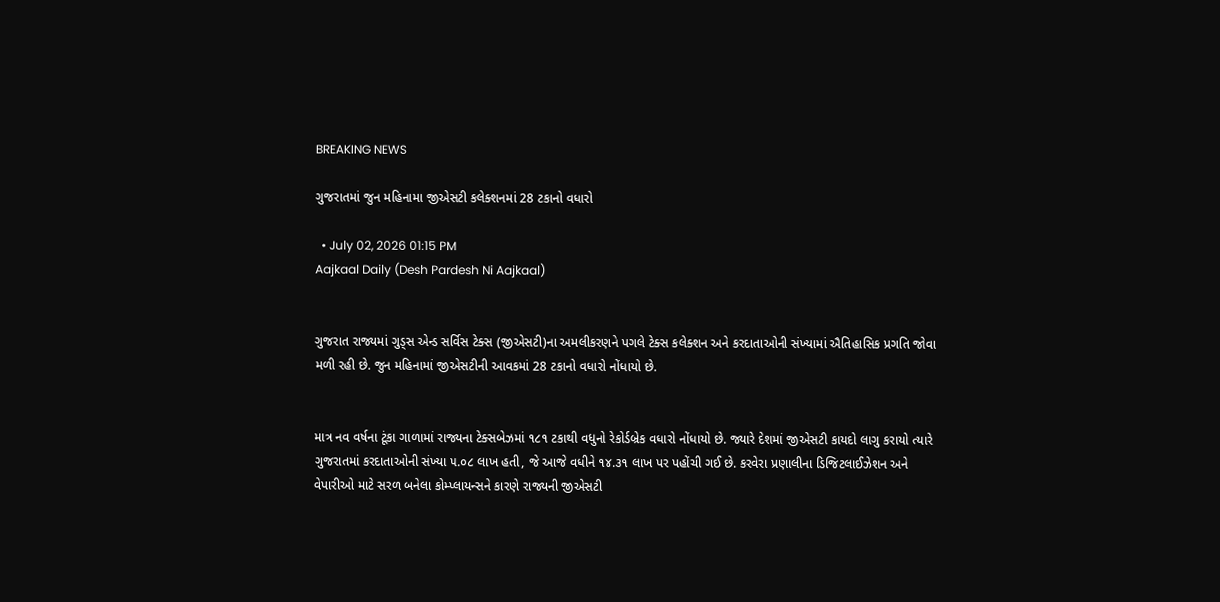BREAKING NEWS

ગુજરાતમાં જુન મહિનામા જીએસટી કલેક્શનમાં 28 ટકાનો વધારો

  • July 02, 2026 01:15 PM
Aajkaal Daily (Desh Pardesh Ni Aajkaal)


ગુજરાત રાજ્યમાં ગુડ્સ એન્ડ સર્વિસ ટેક્સ (જીએસટી)ના અમલીકરણને પગલે ટેક્સ કલેક્શન અને કરદાતાઓની સંખ્યામાં ઐતિહાસિક પ્રગતિ જોવા મળી રહી છે. જુન મહિનામાં જીએસટીની આવકમાં 28 ટકાનો વધારો નોંધાયો છે.


માત્ર નવ વર્ષના ટૂંકા ગાળામાં રાજ્યના ટેક્સબેઝમાં ૧૮૧ ટકાથી વધુનો રેકોર્ડબ્રેક વધારો નોંધાયો છે. જ્યારે દેશમાં જીએસટી કાયદો લાગુ કરાયો ત્યારે ગુજરાતમાં કરદાતાઓની સંખ્યા ૫.૦૮ લાખ હતી, જે આજે વધીને ૧૪.૩૧ લાખ પર પહોંચી ગઈ છે. કરવેરા પ્રણાલીના ડિજિટલાઈઝેશન અને વેપારીઓ માટે સરળ બનેલા કોમ્પ્લાયન્સને કારણે રાજ્યની જીએસટી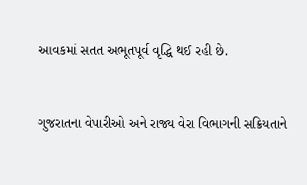આવકમાં સતત અભૂતપૂર્વ વૃદ્ધિ થઈ રહી છે.


ગુજરાતના વેપારીઓ અને રાજ્ય વેરા વિભાગની સક્રિયતાને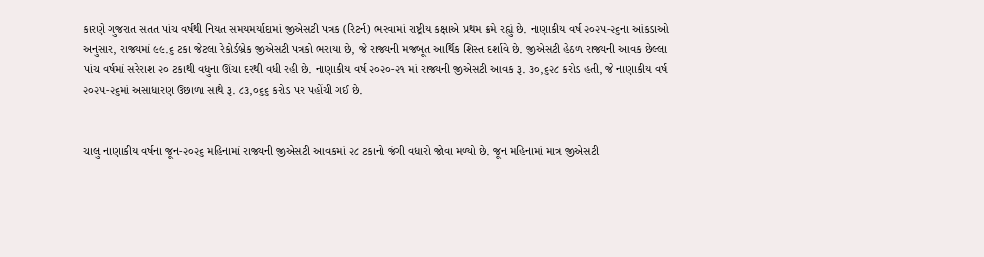કારણે ગુજરાત સતત પાંચ વર્ષથી નિયત સમયમર્યાદામાં જીએસટી પત્રક (રિટર્ન) ભરવામાં રાષ્ટ્રીય કક્ષાએ પ્રથમ ક્રમે રહ્યું છે. નાણાકીય વર્ષ ૨૦૨૫-૨૬ના આંકડાઓ અનુસાર, રાજ્યમાં ૯૯.૬ ટકા જેટલા રેકોર્ડબ્રેક જીએસટી પત્રકો ભરાયા છે, જે રાજ્યની મજબૂત આર્થિક શિસ્ત દર્શાવે છે. જીએસટી હેઠળ રાજ્યની આવક છેલ્લા પાંચ વર્ષમાં સરેરાશ ૨૦ ટકાથી વધુના ઊંચા દરથી વધી રહી છે. નાણાકીય વર્ષ ૨૦૨૦-૨૧ માં રાજ્યની જીએસટી આવક રૂ. ૩૦,૬૨૮ કરોડ હતી, જે નાણાકીય વર્ષ ૨૦૨૫-૨૬માં અસાધારણ ઉછાળા સાથે રૂ. ૮૩,૦૬૬ કરોડ પર પહોંચી ગઈ છે.


ચાલુ નાણાકીય વર્ષના જૂન-૨૦૨૬ મહિનામાં રાજ્યની જીએસટી આવકમાં ૨૮ ટકાનો જંગી વધારો જોવા મળ્યો છે. જૂન મહિનામાં માત્ર જીએસટી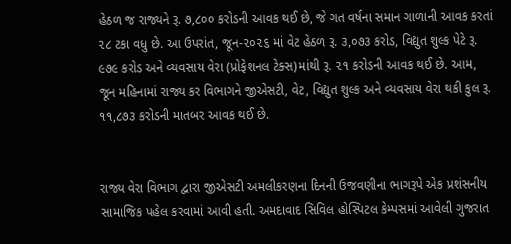હેઠળ જ રાજ્યને રૂ. ૭,૮૦૦ કરોડની આવક થઈ છે, જે ગત વર્ષના સમાન ગાળાની આવક કરતાં ૨૮ ટકા વધુ છે. આ ઉપરાંત, જૂન-૨૦૨૬ માં વેટ હેઠળ રૂ. ૩,૦૭૩ કરોડ, વિદ્યુત શુલ્ક પેટે રૂ. ૯૭૯ કરોડ અને વ્યવસાય વેરા (પ્રોફેશનલ ટેક્સ)માંથી રૂ. ૨૧ કરોડની આવક થઈ છે. આમ, જૂન મહિનામાં રાજ્ય કર વિભાગને જીએસટી, વેટ, વિદ્યુત શુલ્ક અને વ્યવસાય વેરા થકી કુલ રૂ. ૧૧,૮૭૩ કરોડની માતબર આવક થઈ છે.


રાજ્ય વેરા વિભાગ દ્વારા જીએસટી અમલીકરણના દિનની ઉજવણીના ભાગરૂપે એક પ્રશંસનીય સામાજિક પહેલ કરવામાં આવી હતી. અમદાવાદ સિવિલ હોસ્પિટલ કેમ્પસમાં આવેલી ગુજરાત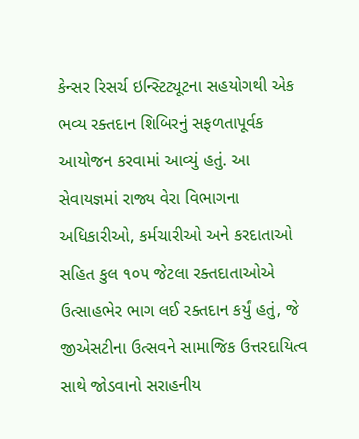કેન્સર રિસર્ચ ઇન્સ્ટિટ્યૂટના સહયોગથી એક ભવ્ય રક્તદાન શિબિરનું સફળતાપૂર્વક આયોજન કરવામાં આવ્યું હતું. આ સેવાયજ્ઞમાં રાજ્ય વેરા વિભાગના અધિકારીઓ, કર્મચારીઓ અને કરદાતાઓ સહિત કુલ ૧૦૫ જેટલા રક્તદાતાઓએ ઉત્સાહભેર ભાગ લઈ રક્તદાન કર્યું હતું, જે જીએસટીના ઉત્સવને સામાજિક ઉત્તરદાયિત્વ સાથે જોડવાનો સરાહનીય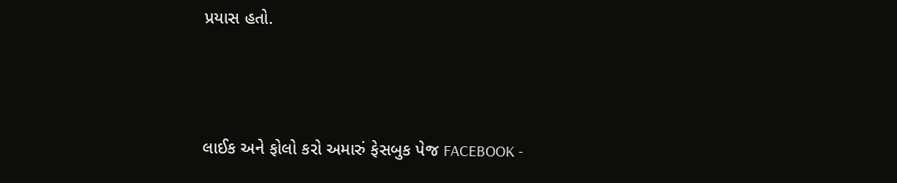પ્રયાસ હતો.



લાઈક અને ફોલો કરો અમારું ફેસબુક પેજ FACEBOOK -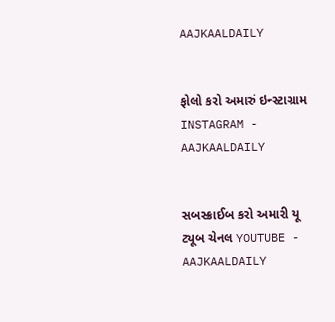AAJKAALDAILY


ફોલો કરો અમારું ઇન્સ્ટાગ્રામ INSTAGRAM - AAJKAALDAILY


સબસ્ક્રાઈબ કરો અમારી યૂ ટ્યૂબ ચેનલ YOUTUBE - AAJKAALDAILY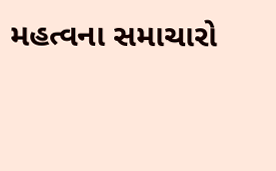મહત્વના સમાચારો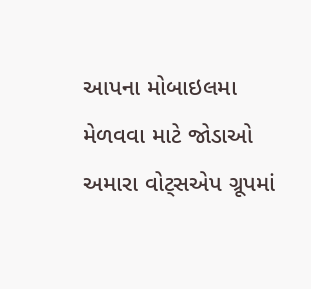આપના મોબાઇલમા મેળવવા માટે જોડાઓ અમારા વોટ્સએપ ગ્રૂપમાં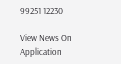99251 12230

View News On Application